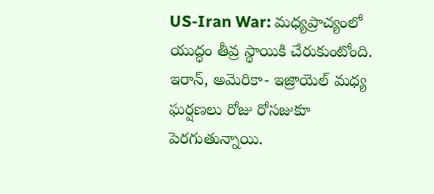US-Iran War: మధ్యప్రాచ్యంలో యుద్ధం తీవ్ర స్థాయికి చేరుకుంటోంది. ఇరాన్, అమెరికా- ఇజ్రాయెల్ మధ్య ఘర్షణలు రోజు రోసజుకూ పెరగుతున్నాయి.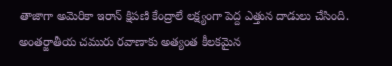తాజాగా అమెరికా ఇరాన్ క్షిపణి కేంద్రాలే లక్ష్యంగా పెద్ద ఎత్తున దాడులు చేసింది. అంతర్జాతీయ చమురు రవాణాకు అత్యంత కీలకమైన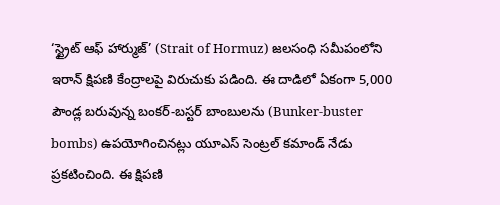‘స్ట్రైట్ ఆఫ్ హార్ముజ్’ (Strait of Hormuz) జలసంధి సమీపంలోని ఇరాన్ క్షిపణి కేంద్రాలపై విరుచుకు పడింది. ఈ దాడిలో ఏకంగా 5,000 పౌండ్ల బరువున్న బంకర్-బస్టర్ బాంబులను (Bunker-buster bombs) ఉపయోగించినట్లు యూఎస్ సెంట్రల్ కమాండ్ నేడు ప్రకటించింది. ఈ క్షిపణి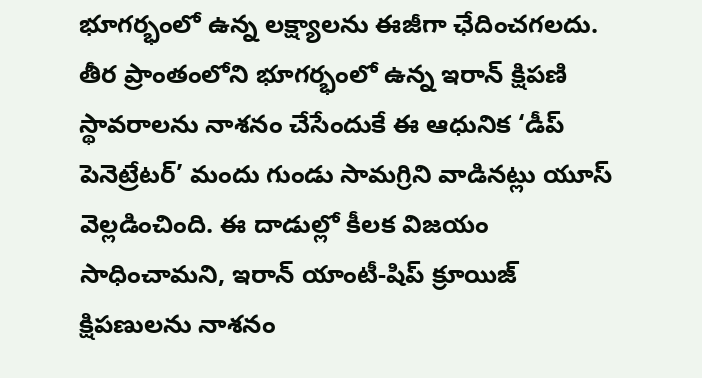భూగర్భంలో ఉన్న లక్ష్యాలను ఈజీగా ఛేదించగలదు. తీర ప్రాంతంలోని భూగర్భంలో ఉన్న ఇరాన్ క్షిపణి స్థావరాలను నాశనం చేసేందుకే ఈ ఆధునిక ‘డీప్ పెనెట్రేటర్’ మందు గుండు సామగ్రిని వాడినట్లు యూస్ వెల్లడించింది. ఈ దాడుల్లో కీలక విజయం సాధించామని, ఇరాన్ యాంటీ-షిప్ క్రూయిజ్ క్షిపణులను నాశనం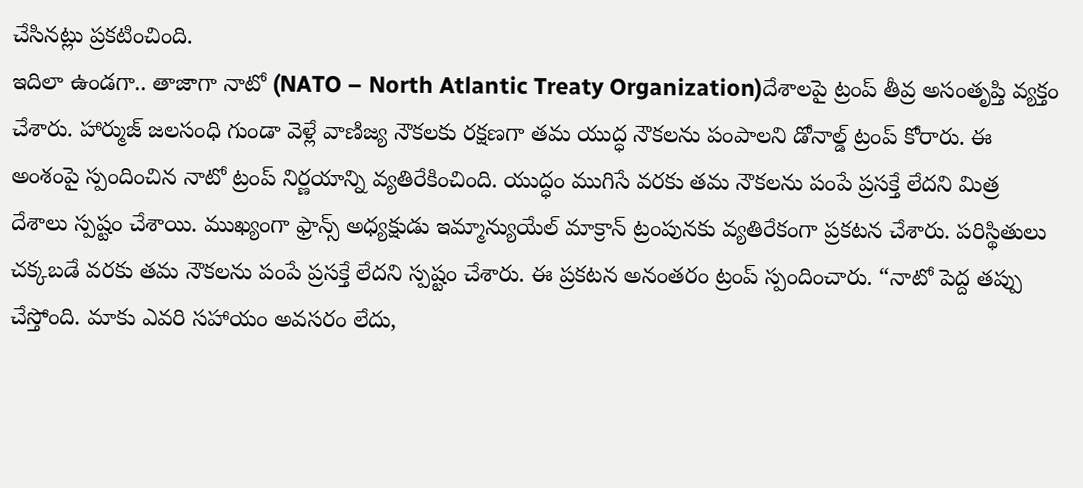చేసినట్లు ప్రకటించింది.
ఇదిలా ఉండగా.. తాజాగా నాటో (NATO – North Atlantic Treaty Organization)దేశాలపై ట్రంప్ తీవ్ర అసంతృప్తి వ్యక్తం చేశారు. హార్ముజ్ జలసంధి గుండా వెళ్లే వాణిజ్య నౌకలకు రక్షణగా తమ యుద్ధ నౌకలను పంపాలని డోనాల్డ్ ట్రంప్ కోరారు. ఈ అంశంపై స్పందించిన నాటో ట్రంప్ నిర్ణయాన్ని వ్యతిరేకించింది. యుద్ధం ముగిసే వరకు తమ నౌకలను పంపే ప్రసక్తే లేదని మిత్ర దేశాలు స్పష్టం చేశాయి. ముఖ్యంగా ఫ్రాన్స్ అధ్యక్షుడు ఇమ్మాన్యుయేల్ మాక్రాన్ ట్రంపునకు వ్యతిరేకంగా ప్రకటన చేశారు. పరిస్థితులు చక్కబడే వరకు తమ నౌకలను పంపే ప్రసక్తే లేదని స్పష్టం చేశారు. ఈ ప్రకటన అనంతరం ట్రంప్ స్పందించారు. “నాటో పెద్ద తప్పు చేస్తోంది. మాకు ఎవరి సహాయం అవసరం లేదు,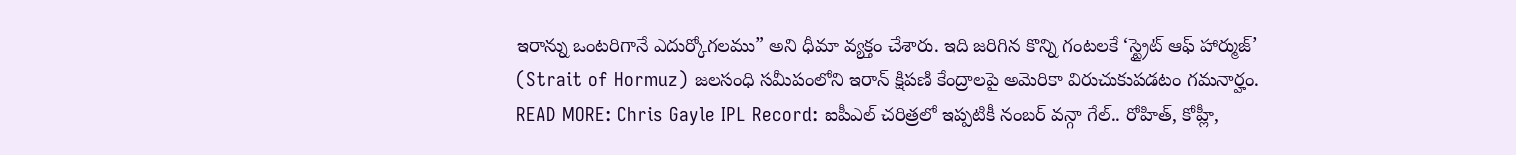ఇరాన్ను ఒంటరిగానే ఎదుర్కోగలము” అని ధీమా వ్యక్తం చేశారు. ఇది జరిగిన కొన్ని గంటలకే ‘స్ట్రైట్ ఆఫ్ హార్ముజ్’ (Strait of Hormuz) జలసంధి సమీపంలోని ఇరాన్ క్షిపణి కేంద్రాలపై అమెరికా విరుచుకుపడటం గమనార్హం.
READ MORE: Chris Gayle IPL Record: ఐపీఎల్ చరిత్రలో ఇప్పటికీ నంబర్ వన్గా గేల్.. రోహిత్, కోహ్లీ,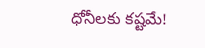ధోనీలకు కష్టమే!